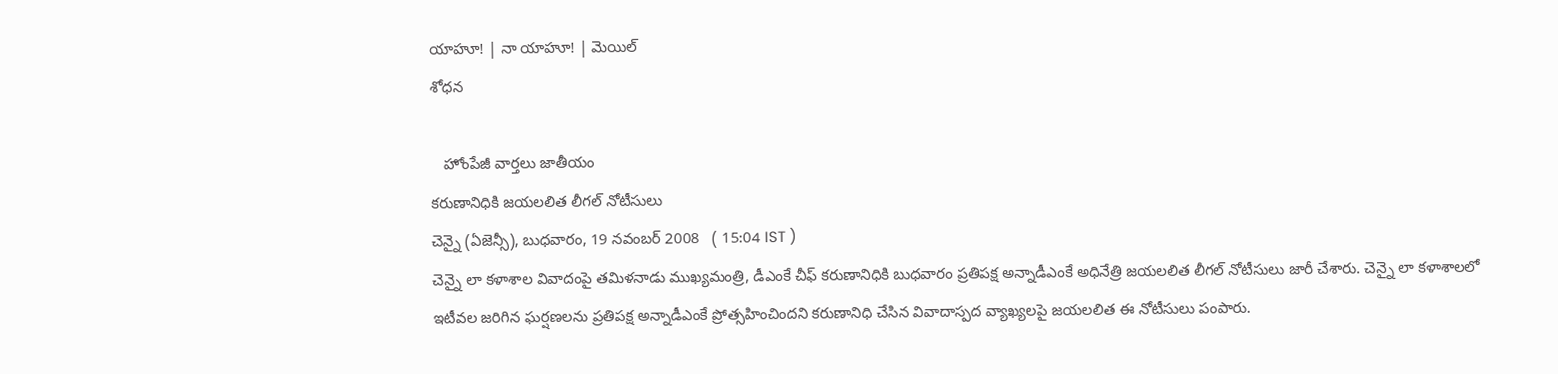యాహూ! | నా యాహూ! | మెయిల్
శోధన

   హోంపేజీ వార్తలు జాతీయం
కరుణానిధికి జయలలిత లీగల్ నోటీసులు
చెన్నై (ఏజెన్సీ), బుధవారం, 19 నవంబర్ 2008   ( 15:04 IST )
చెన్నై లా కళాశాల వివాదంపై తమిళనాడు ముఖ్యమంత్రి, డీఎంకే చీఫ్ కరుణానిధికి బుధవారం ప్రతిపక్ష అన్నాడీఎంకే అధినేత్రి జయలలిత లీగల్ నోటీసులు జారీ చేశారు. చెన్నై లా కళాశాలలో ఇటీవల జరిగిన ఘర్షణలను ప్రతిపక్ష అన్నాడీఎంకే ప్రోత్సహించిందని కరుణానిధి చేసిన వివాదాస్పద వ్యాఖ్యలపై జయలలిత ఈ నోటీసులు పంపారు.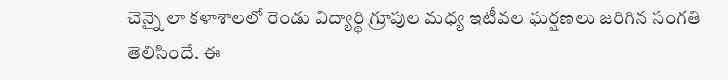చెన్నై లా కళాశాలలో రెండు విద్యార్థి గ్రూపుల మధ్య ఇటీవల ఘర్షణలు జరిగిన సంగతి తెలిసిందే. ఈ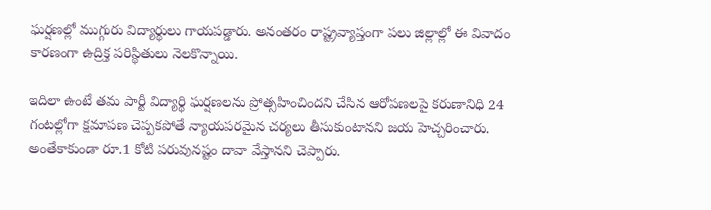ఘర్షణల్లో ముగ్గురు విద్యార్థులు గాయపడ్డారు. అనంతరం రాష్ట్రవ్యాప్తంగా పలు జిల్లాల్లో ఈ వివాదం కారణంగా ఉద్రిక్త పరిస్థితులు నెలకొన్నాయి.

ఇదిలా ఉంటే తమ పార్టీ విద్యార్థి ఘర్షణలను ప్రోత్సహించిందని చేసిన ఆరోపణలపై కరుణానిధి 24 గంటల్లోగా క్షమాపణ చెప్పకపోతే న్యాయపరమైన చర్యలు తీసుకుంటానని జయ హెచ్చరించారు. అంతేకాకుండా రూ.1 కోటి పరువునష్టం దావా వేస్తానని చెప్పారు.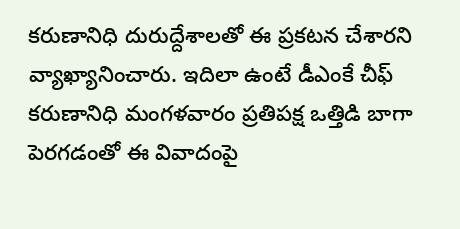కరుణానిధి దురుద్దేశాలతో ఈ ప్రకటన చేశారని వ్యాఖ్యానించారు. ఇదిలా ఉంటే డీఎంకే చీఫ్ కరుణానిధి మంగళవారం ప్రతిపక్ష ఒత్తిడి బాగా పెరగడంతో ఈ వివాదంపై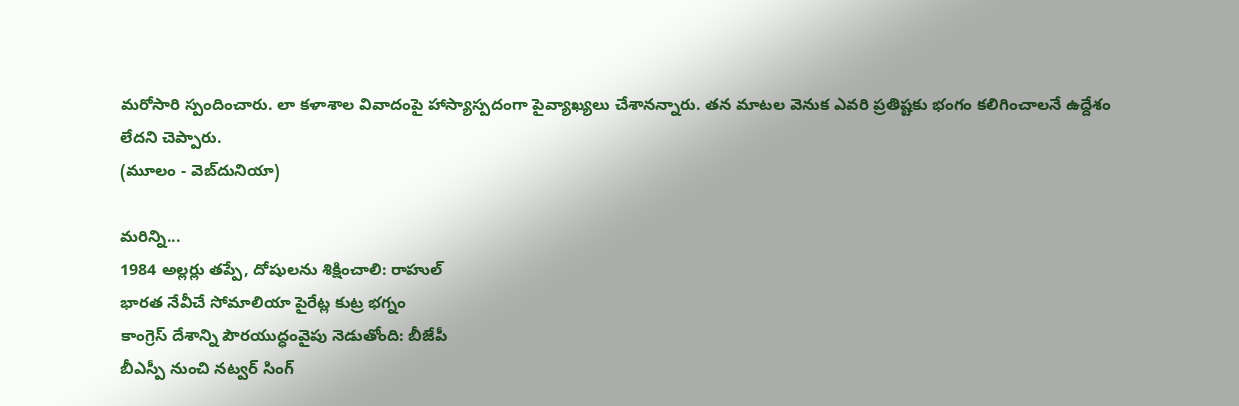మరోసారి స్పందించారు. లా కళాశాల వివాదంపై హాస్యాస్పదంగా పైవ్యాఖ్యలు చేశానన్నారు. తన మాటల వెనుక ఎవరి ప్రతిష్టకు భంగం కలిగించాలనే ఉద్దేశం లేదని చెప్పారు.
(మూలం - వెబ్‌దునియా)

మరిన్ని...
1984 అల్లర్లు తప్పే, దోషులను శిక్షించాలి: రాహుల్
భారత నేవీచే సోమాలియా పైరేట్ల కుట్ర భగ్నం
కాంగ్రెస్ దేశాన్ని పౌరయుద్ధంవైపు నెడుతోంది: బీజేపీ
బీఎస్పీ నుంచి నట్వర్ సింగ్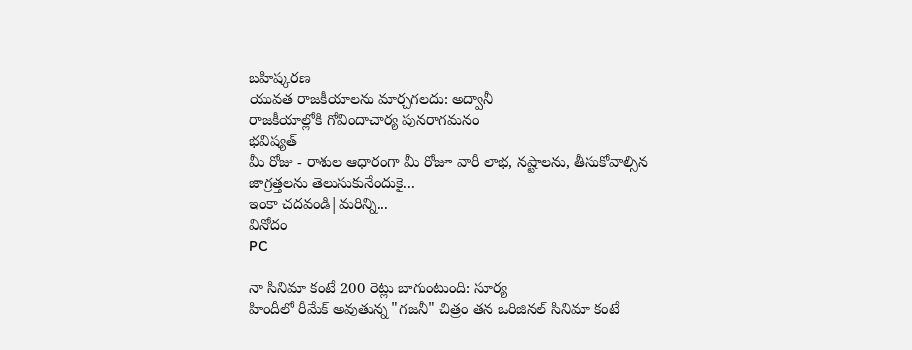బహిష్కరణ
యువత రాజకీయాలను మార్చగలదు: అద్వానీ
రాజకీయాల్లోకి గోవిందాచార్య పునరాగమనం
భవిష్యత్
మీ రోజు - రాశుల ఆధారంగా మీ రోజూ వారీ లాభ, నష్టాలను, తీసుకోవాల్సిన జాగ్రత్తలను తెలుసుకునేందుకై...
ఇంకా చదవండి|మరిన్ని...
వినోదం
PC

నా సినిమా కంటే 200 రెట్లు బాగుంటుంది: సూర్య
హిందీలో రీమేక్ అవుతున్న "గజనీ" చిత్రం తన ఒరిజినల్ సినిమా కంటే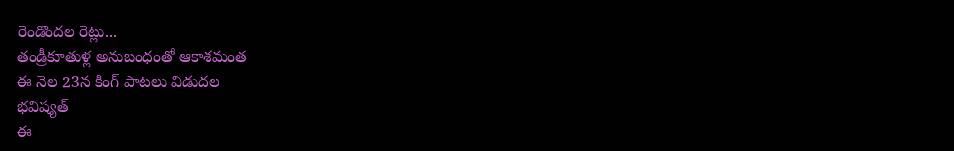రెండొందల రెట్లు...
తండ్రీకూతుళ్ల అనుబంధంతో ఆకాశమంత
ఈ నెల 23న కింగ్ పాటలు విడుదల
భవిష్యత్
ఈ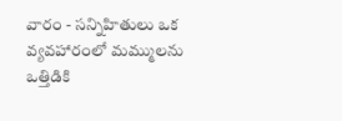వారం - సన్నిహితులు ఒక వ్యవహారంలో మమ్ములను ఒత్తిడికి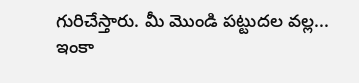గురిచేస్తారు. మీ మొండి పట్టుదల వల్ల...
ఇంకా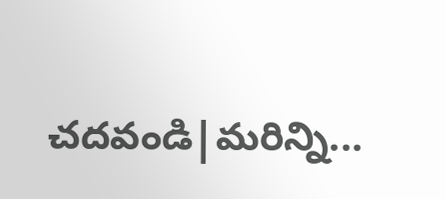చదవండి|మరిన్ని...